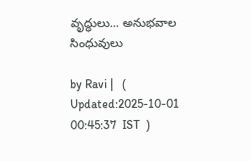వృద్ధులు... అనుభవాల సింధువులు

by Ravi |   (  Updated:2025-10-01 00:45:37  IST  )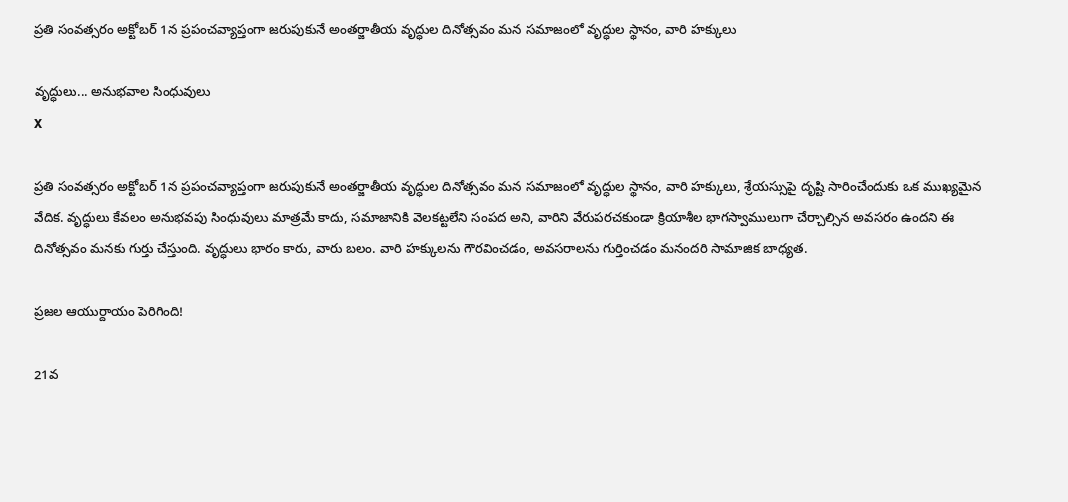ప్రతి సంవత్సరం అక్టోబర్ 1న ప్రపంచవ్యాప్తంగా జరుపుకునే అంతర్జాతీయ వృద్ధుల దినోత్సవం మన సమాజంలో వృద్ధుల స్థానం, వారి హక్కులు

వృద్ధులు... అనుభవాల సింధువులు
X

ప్రతి సంవత్సరం అక్టోబర్ 1న ప్రపంచవ్యాప్తంగా జరుపుకునే అంతర్జాతీయ వృద్ధుల దినోత్సవం మన సమాజంలో వృద్ధుల స్థానం, వారి హక్కులు, శ్రేయస్సుపై దృష్టి సారించేందుకు ఒక ముఖ్యమైన వేదిక. వృద్ధులు కేవలం అనుభవపు సింధువులు మాత్రమే కాదు, సమాజానికి వెలకట్టలేని సంపద అని, వారిని వేరుపరచకుండా క్రియాశీల భాగస్వాములుగా చేర్చాల్సిన అవసరం ఉందని ఈ దినోత్సవం మనకు గుర్తు చేస్తుంది. వృద్ధులు భారం కారు, వారు బలం. వారి హక్కులను గౌరవించడం, అవసరాలను గుర్తించడం మనందరి సామాజిక బాధ్యత.

ప్రజల ఆయుర్దాయం పెరిగింది!

21వ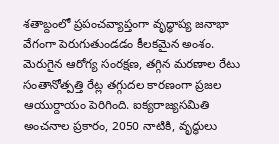శతాబ్దంలో ప్రపంచవ్యాప్తంగా వృద్ధాప్య జనాభా వేగంగా పెరుగుతుండడం కీలకమైన అంశం. మెరుగైన ఆరోగ్య సంరక్షణ, తగ్గిన మరణాల రేటు సంతానోత్పత్తి రేట్ల తగ్గుదల కారణంగా ప్రజల ఆయుర్దాయం పెరిగింది. ఐక్యరాజ్యసమితి అంచనాల ప్రకారం, 2050 నాటికి, వృద్ధులు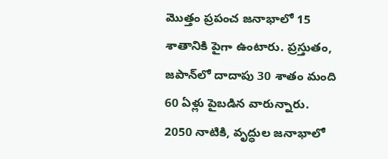మొత్తం ప్రపంచ జనాభాలో 15 శాతానికి పైగా ఉంటారు. ప్రస్తుతం, జపాన్‌లో దాదాపు 30 శాతం మంది 60 ఏళ్లు పైబడిన వారున్నారు. 2050 నాటికి, వృద్ధుల జనాభాలో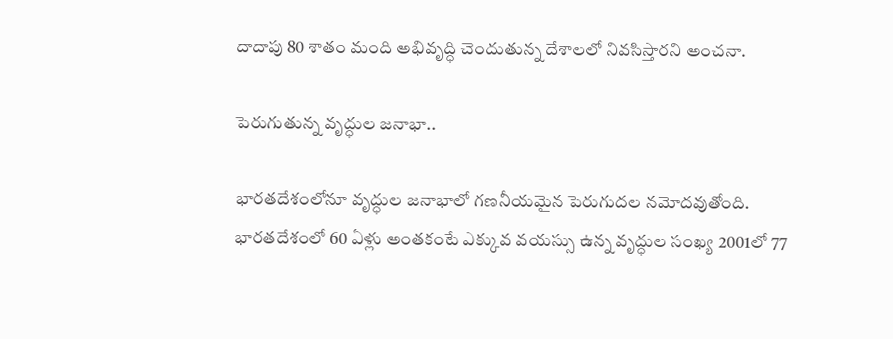దాదాపు 80 శాతం మంది అభివృద్ధి చెందుతున్న దేశాలలో నివసిస్తారని అంచనా.

పెరుగుతున్న వృద్ధుల జనాభా..

భారతదేశంలోనూ వృద్ధుల జనాభాలో గణనీయమైన పెరుగుదల నమోదవుతోంది. భారతదేశంలో 60 ఏళ్లు అంతకంటే ఎక్కువ వయస్సు ఉన్న వృద్ధుల సంఖ్య 2001లో 77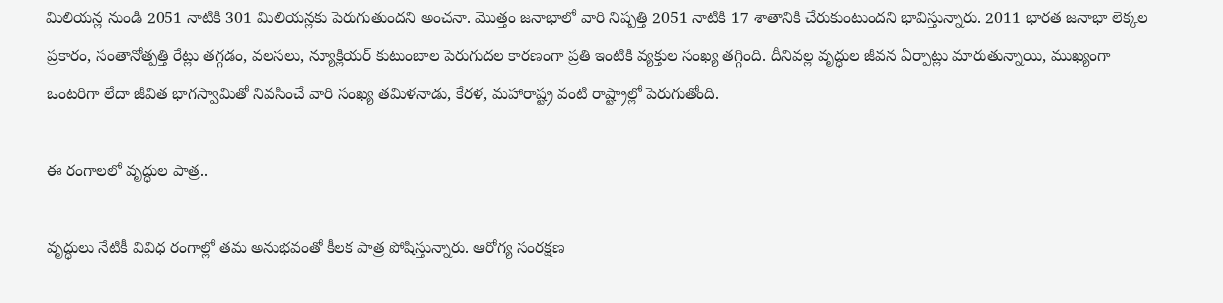మిలియన్ల నుండి 2051 నాటికి 301 మిలియన్లకు పెరుగుతుందని అంచనా. మొత్తం జనాభాలో వారి నిష్పత్తి 2051 నాటికి 17 శాతానికి చేరుకుంటుందని భావిస్తున్నారు. 2011 భారత జనాభా లెక్కల ప్రకారం, సంతానోత్పత్తి రేట్లు తగ్గడం, వలసలు, న్యూక్లియర్ కుటుంబాల పెరుగుదల కారణంగా ప్రతి ఇంటికి వ్యక్తుల సంఖ్య తగ్గింది. దీనివల్ల వృద్ధుల జీవన ఏర్పాట్లు మారుతున్నాయి, ముఖ్యంగా ఒంటరిగా లేదా జీవిత భాగస్వామితో నివసించే వారి సంఖ్య తమిళనాడు, కేరళ, మహారాష్ట్ర వంటి రాష్ట్రాల్లో పెరుగుతోంది.

ఈ రంగాలలో వృద్ధుల పాత్ర..

వృద్ధులు నేటికీ వివిధ రంగాల్లో తమ అనుభవంతో కీలక పాత్ర పోషిస్తున్నారు. ఆరోగ్య సంరక్షణ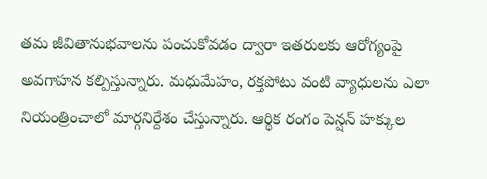తమ జీవితానుభవాలను పంచుకోవడం ద్వారా ఇతరులకు ఆరోగ్యంపై అవగాహన కల్పిస్తున్నారు. మధుమేహం, రక్తపోటు వంటి వ్యాధులను ఎలా నియంత్రించాలో మార్గనిర్దేశం చేస్తున్నారు. ఆర్థిక రంగం పెన్షన్ హక్కుల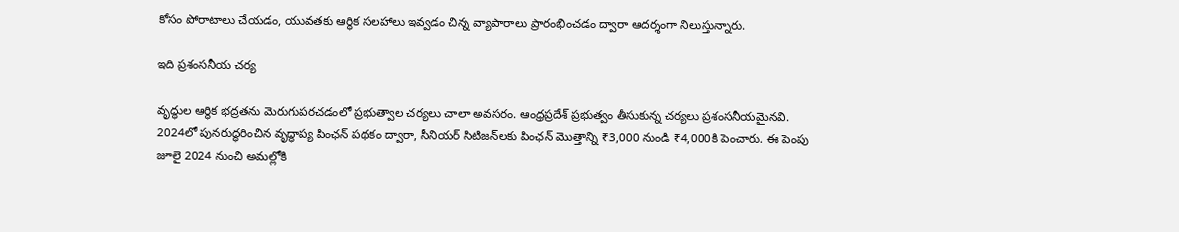కోసం పోరాటాలు చేయడం, యువతకు ఆర్థిక సలహాలు ఇవ్వడం చిన్న వ్యాపారాలు ప్రారంభించడం ద్వారా ఆదర్శంగా నిలుస్తున్నారు.

ఇది ప్రశంసనీయ చర్య

వృద్ధుల ఆర్థిక భద్రతను మెరుగుపరచడంలో ప్రభుత్వాల చర్యలు చాలా అవసరం. ఆంధ్రప్రదేశ్ ప్రభుత్వం తీసుకున్న చర్యలు ప్రశంసనీయమైనవి. 2024లో పునరుద్ధరించిన వృద్ధాప్య పింఛన్ పథకం ద్వారా, సీనియర్ సిటిజన్‌లకు పింఛన్ మొత్తాన్ని ₹3,000 నుండి ₹4,000కి పెంచారు. ఈ పెంపు జూలై 2024 నుంచి అమల్లోకి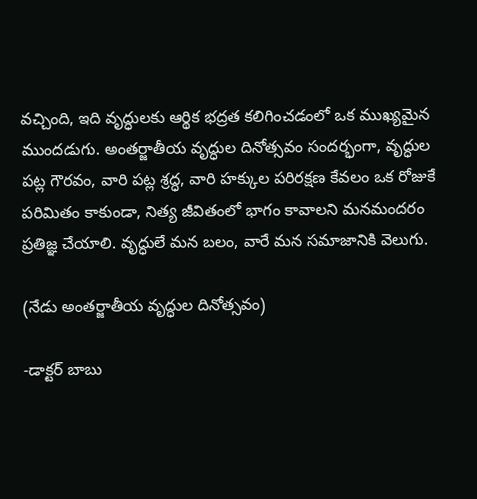వచ్చింది, ఇది వృద్ధులకు ఆర్థిక భద్రత కలిగించడంలో ఒక ముఖ్యమైన ముందడుగు. అంతర్జాతీయ వృద్ధుల దినోత్సవం సందర్భంగా, వృద్ధుల పట్ల గౌరవం, వారి పట్ల శ్రద్ధ, వారి హక్కుల పరిరక్షణ కేవలం ఒక రోజుకే పరిమితం కాకుండా, నిత్య జీవితంలో భాగం కావాలని మనమందరం ప్రతిజ్ఞ చేయాలి. వృద్ధులే మన బలం, వారే మన సమాజానికి వెలుగు.

(నేడు అంతర్జాతీయ వృద్ధుల దినోత్సవం)

-డాక్టర్ బాబు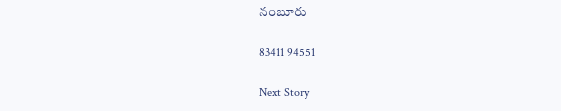నంబూరు

83411 94551

Next Story